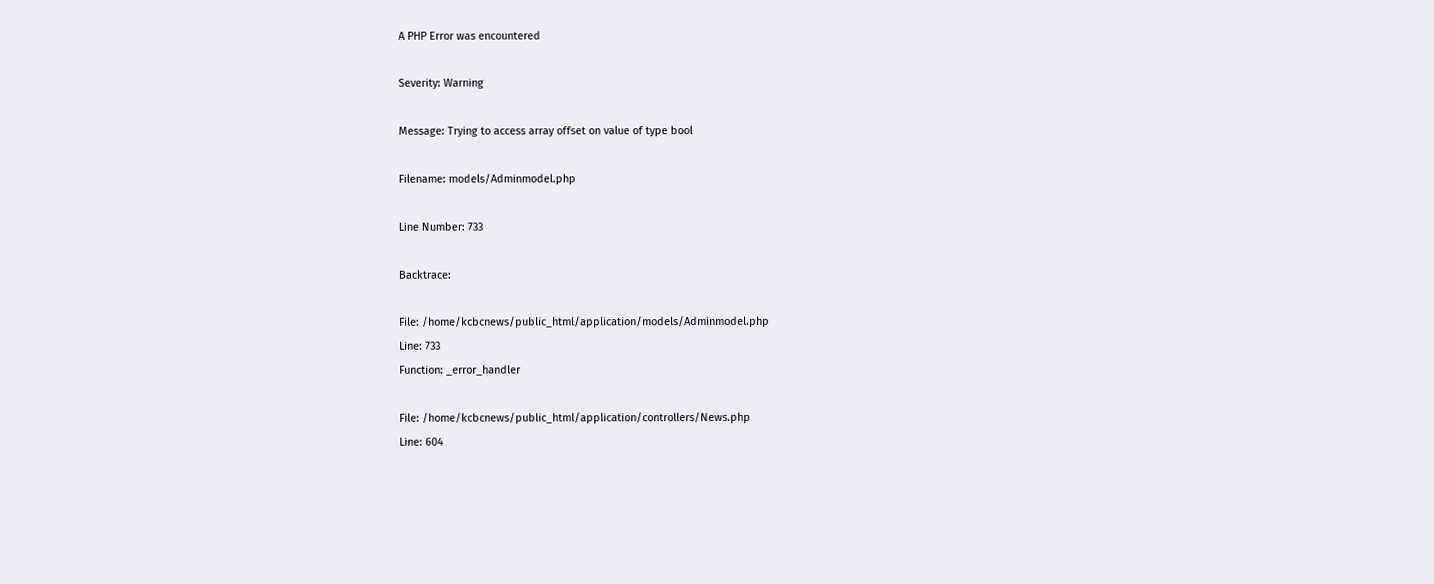A PHP Error was encountered

Severity: Warning

Message: Trying to access array offset on value of type bool

Filename: models/Adminmodel.php

Line Number: 733

Backtrace:

File: /home/kcbcnews/public_html/application/models/Adminmodel.php
Line: 733
Function: _error_handler

File: /home/kcbcnews/public_html/application/controllers/News.php
Line: 604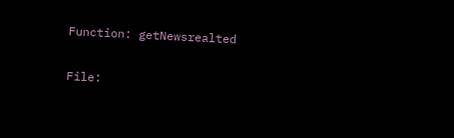Function: getNewsrealted

File: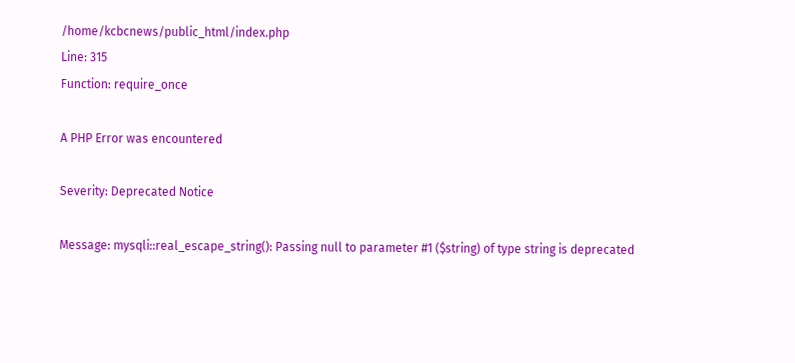/home/kcbcnews/public_html/index.php
Line: 315
Function: require_once

A PHP Error was encountered

Severity: Deprecated Notice

Message: mysqli::real_escape_string(): Passing null to parameter #1 ($string) of type string is deprecated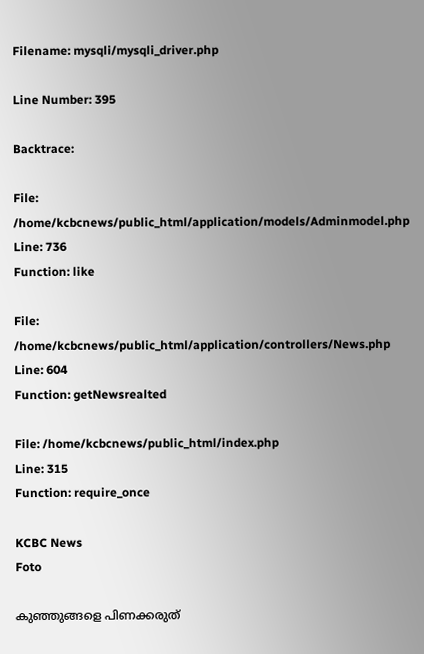Filename: mysqli/mysqli_driver.php

Line Number: 395

Backtrace:

File: /home/kcbcnews/public_html/application/models/Adminmodel.php
Line: 736
Function: like

File: /home/kcbcnews/public_html/application/controllers/News.php
Line: 604
Function: getNewsrealted

File: /home/kcbcnews/public_html/index.php
Line: 315
Function: require_once

KCBC News
Foto

കുഞ്ഞുങ്ങളെ പിണക്കരുത്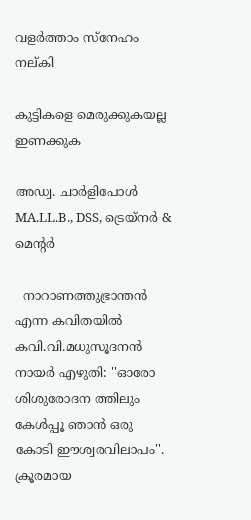വളര്‍ത്താം സ്‌നേഹം നല്കി

കുട്ടികളെ മെരുക്കുകയല്ല
ഇണക്കുക

അഡ്വ. ചാര്‍ളിപോള്‍ MA.LL.B., DSS, ട്രെയ്‌നര്‍ & മെന്റര്‍

  നാറാണത്തുഭ്രാന്തന്‍ എന്ന കവിതയില്‍ കവി.വി.മധുസൂദനന്‍ നായര്‍ എഴുതി: ''ഓരോ ശിശുരോദന ത്തിലും കേള്‍പ്പൂ ഞാന്‍ ഒരു കോടി ഈശ്വരവിലാപം''. ക്രൂരമായ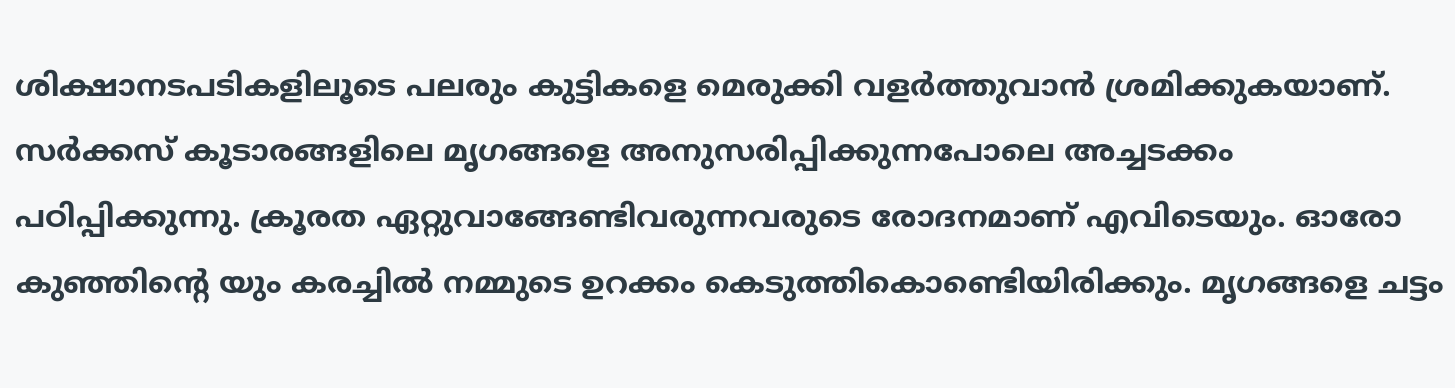ശിക്ഷാനടപടികളിലൂടെ പലരും കുട്ടികളെ മെരുക്കി വളര്‍ത്തുവാന്‍ ശ്രമിക്കുകയാണ്. സര്‍ക്കസ് കൂടാരങ്ങളിലെ മൃഗങ്ങളെ അനുസരിപ്പിക്കുന്നപോലെ അച്ചടക്കം പഠിപ്പിക്കുന്നു. ക്രൂരത ഏറ്റുവാങ്ങേണ്ടിവരുന്നവരുടെ രോദനമാണ് എവിടെയും. ഓരോ കുഞ്ഞിന്റെ യും കരച്ചില്‍ നമ്മുടെ ഉറക്കം കെടുത്തികൊണ്ടെിയിരിക്കും. മൃഗങ്ങളെ ചട്ടം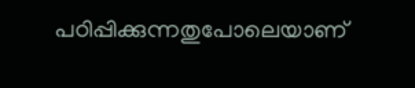പഠിപ്പിക്കുന്നതുപോലെയാണ്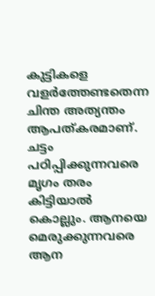കുട്ടികളെ വളര്‍ത്തേണ്ടതെന്ന ചിന്ത അത്യന്തം ആപത്കരമാണ്. ചട്ടം പഠിപ്പിക്കുന്നവരെ മൃഗം തരം കിട്ടിയാല്‍ കൊല്ലും. ആനയെ മെരുക്കുന്നവരെ ആന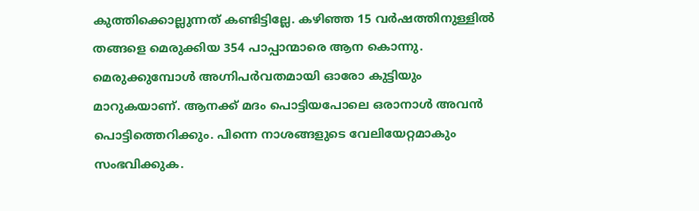കുത്തിക്കൊല്ലുന്നത് കണ്ടിട്ടില്ലേ. കഴിഞ്ഞ 15 വര്‍ഷത്തിനുള്ളില്‍ തങ്ങളെ മെരുക്കിയ 354 പാപ്പാന്മാരെ ആന കൊന്നു. മെരുക്കുമ്പോള്‍ അഗ്നിപര്‍വതമായി ഓരോ കുട്ടിയും മാറുകയാണ്. ആനക്ക് മദം പൊട്ടിയപോലെ ഒരാനാള്‍ അവന്‍ പൊട്ടിത്തെറിക്കും. പിന്നെ നാശങ്ങളുടെ വേലിയേറ്റമാകും സംഭവിക്കുക.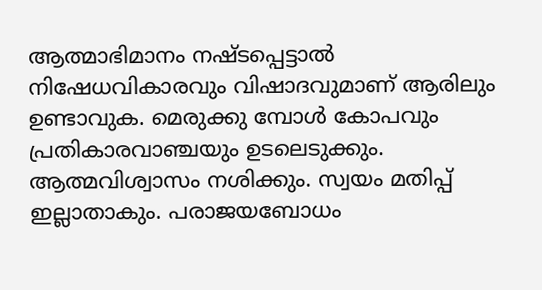ആത്മാഭിമാനം നഷ്ടപ്പെട്ടാല്‍ നിഷേധവികാരവും വിഷാദവുമാണ് ആരിലും ഉണ്ടാവുക. മെരുക്കു മ്പോള്‍ കോപവും പ്രതികാരവാഞ്ചയും ഉടലെടുക്കും. ആത്മവിശ്വാസം നശിക്കും. സ്വയം മതിപ്പ് ഇല്ലാതാകും. പരാജയബോധം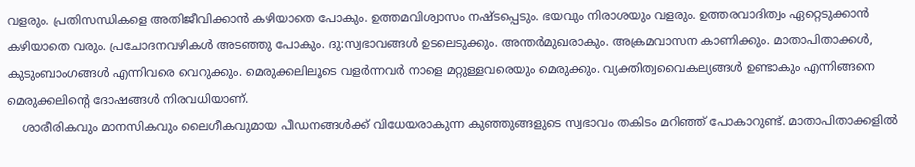വളരും. പ്രതിസന്ധികളെ അതിജീവിക്കാന്‍ കഴിയാതെ പോകും. ഉത്തമവിശ്വാസം നഷ്ടപ്പെടും. ഭയവും നിരാശയും വളരും. ഉത്തരവാദിത്വം ഏറ്റെടുക്കാന്‍ കഴിയാതെ വരും. പ്രചോദനവഴികള്‍ അടഞ്ഞു പോകും. ദു:സ്വഭാവങ്ങള്‍ ഉടലെടുക്കും. അന്തര്‍മുഖരാകും. അക്രമവാസന കാണിക്കും. മാതാപിതാക്കള്‍, കുടുംബാംഗങ്ങള്‍ എന്നിവരെ വെറുക്കും. മെരുക്കലിലൂടെ വളര്‍ന്നവര്‍ നാളെ മറ്റുള്ളവരെയും മെരുക്കും. വ്യക്തിത്വവൈകല്യങ്ങള്‍ ഉണ്ടാകും എന്നിങ്ങനെ മെരുക്കലിന്റെ ദോഷങ്ങള്‍ നിരവധിയാണ്.
    ശാരീരികവും മാനസികവും ലൈഗീകവുമായ പീഡനങ്ങള്‍ക്ക് വിധേയരാകുന്ന കുഞ്ഞുങ്ങളുടെ സ്വഭാവം തകിടം മറിഞ്ഞ് പോകാറുണ്ട്. മാതാപിതാക്കളില്‍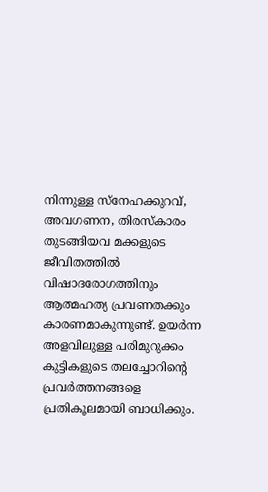നിന്നുള്ള സ്‌നേഹക്കുറവ്, അവഗണന, തിരസ്‌കാരം തുടങ്ങിയവ മക്കളുടെ ജീവിതത്തില്‍ വിഷാദരോഗത്തിനും ആത്മഹത്യ പ്രവണതക്കും കാരണമാകുന്നുണ്ട്. ഉയര്‍ന്ന അളവിലുള്ള പരിമുറുക്കം കുട്ടികളുടെ തലച്ചോറിന്റെ പ്രവര്‍ത്തനങ്ങളെ പ്രതികൂലമായി ബാധിക്കും.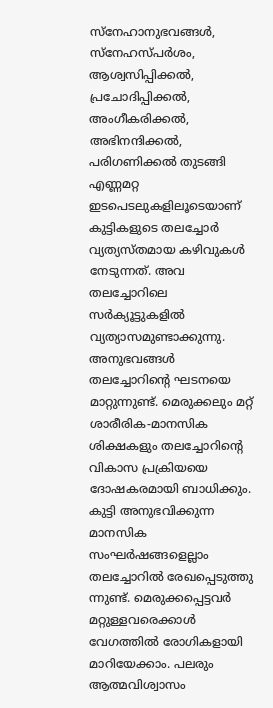സ്‌നേഹാനുഭവങ്ങള്‍, സ്‌നേഹസ്പര്‍ശം, ആശ്വസിപ്പിക്കല്‍, പ്രചോദിപ്പിക്കല്‍, അംഗീകരിക്കല്‍, അഭിനന്ദിക്കല്‍, പരിഗണിക്കല്‍ തുടങ്ങി എണ്ണമറ്റ ഇടപെടലുകളിലൂടെയാണ് കുട്ടികളുടെ തലച്ചോര്‍ വ്യത്യസ്തമായ കഴിവുകള്‍ നേടുന്നത്. അവ തലച്ചോറിലെ സര്‍ക്യൂട്ടുകളില്‍ വ്യത്യാസമുണ്ടാക്കുന്നു. അനുഭവങ്ങള്‍ തലച്ചോറിന്റെ ഘടനയെ മാറ്റുന്നുണ്ട്. മെരുക്കലും മറ്റ് ശാരീരിക-മാനസിക ശിക്ഷകളും തലച്ചോറിന്റെ വികാസ പ്രക്രിയയെ ദോഷകരമായി ബാധിക്കും. കുട്ടി അനുഭവിക്കുന്ന മാനസിക സംഘര്‍ഷങ്ങളെല്ലാം തലച്ചോറില്‍ രേഖപ്പെടുത്തു ന്നുണ്ട്. മെരുക്കപ്പെട്ടവര്‍ മറ്റുള്ളവരെക്കാള്‍ വേഗത്തില്‍ രോഗികളായി മാറിയേക്കാം. പലരും ആത്മവിശ്വാസം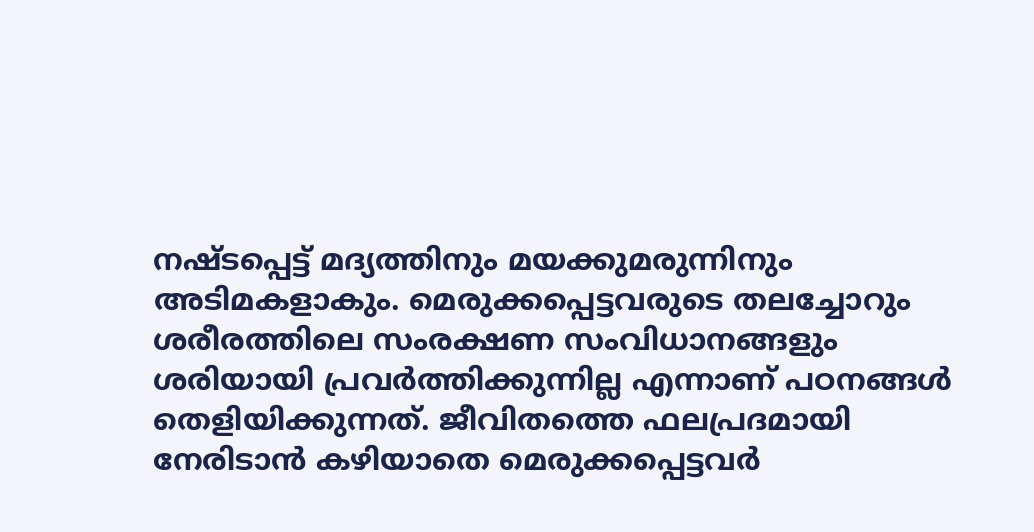നഷ്ടപ്പെട്ട് മദ്യത്തിനും മയക്കുമരുന്നിനും അടിമകളാകും. മെരുക്കപ്പെട്ടവരുടെ തലച്ചോറും ശരീരത്തിലെ സംരക്ഷണ സംവിധാനങ്ങളും ശരിയായി പ്രവര്‍ത്തിക്കുന്നില്ല എന്നാണ് പഠനങ്ങള്‍ തെളിയിക്കുന്നത്. ജീവിതത്തെ ഫലപ്രദമായി നേരിടാന്‍ കഴിയാതെ മെരുക്കപ്പെട്ടവര്‍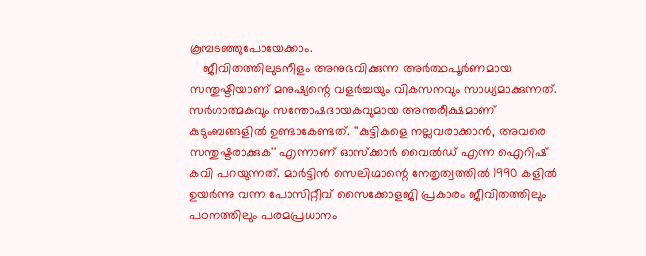കൂമ്പടഞ്ഞുപോയേക്കാം.
    ജീവിതത്തിലുടനീളം അനുഭവിക്കുന്ന അര്‍ത്ഥപൂര്‍ണമായ സന്തുഷ്ടിയാണ് മനുഷ്യന്റെ വളര്‍ച്ചയും വികസനവും സാധ്യമാക്കുന്നത്. സര്‍ഗാത്മകവും സന്തോഷദായകവുമായ അന്തരീക്ഷമാണ് കുടുംബങ്ങളില്‍ ഉണ്ടാകേണ്ടത്. ''കുട്ടികളെ നല്ലവരാക്കാന്‍, അവരെ സന്തുഷ്ടരാക്കുക'' എന്നാണ് ഓസ്‌ക്കാര്‍ വൈല്‍ഡ് എന്ന ഐറിഷ് കവി പറയുന്നത്. മാര്‍ട്ടിന്‍ സെലിഗ്മാന്റെ നേതൃത്വത്തില്‍ 1990 കളില്‍ ഉയര്‍ന്നു വന്ന പോസിറ്റീവ് സൈക്കോളജി പ്രകാരം ജീവിതത്തിലും പഠനത്തിലും പരമപ്രധാനം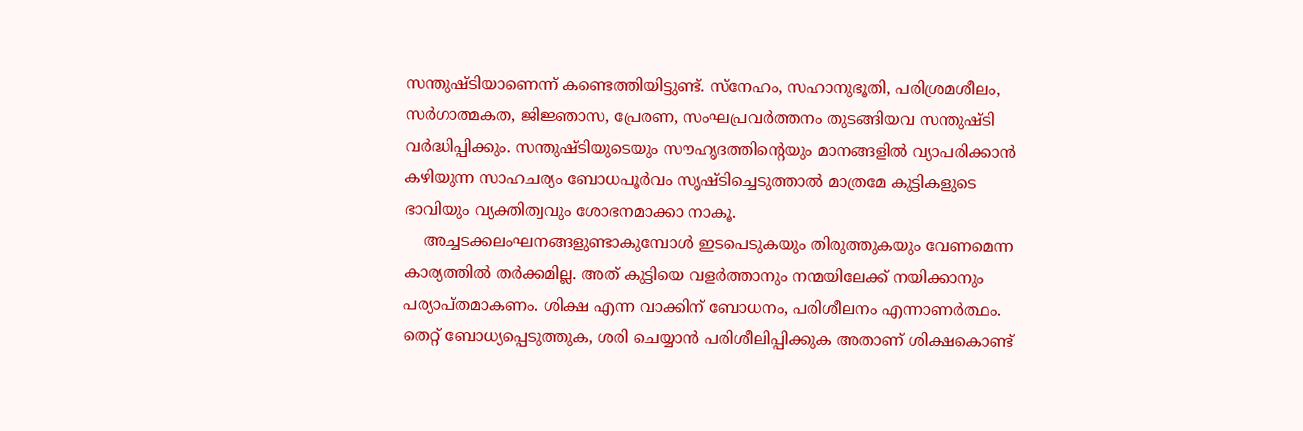സന്തുഷ്ടിയാണെന്ന് കണ്ടെത്തിയിട്ടുണ്ട്. സ്‌നേഹം, സഹാനുഭൂതി, പരിശ്രമശീലം, സര്‍ഗാത്മകത, ജിജ്ഞാസ, പ്രേരണ, സംഘപ്രവര്‍ത്തനം തുടങ്ങിയവ സന്തുഷ്ടി വര്‍ദ്ധിപ്പിക്കും. സന്തുഷ്ടിയുടെയും സൗഹൃദത്തിന്റെയും മാനങ്ങളില്‍ വ്യാപരിക്കാന്‍ കഴിയുന്ന സാഹചര്യം ബോധപൂര്‍വം സൃഷ്ടിച്ചെടുത്താല്‍ മാത്രമേ കുട്ടികളുടെ ഭാവിയും വ്യക്തിത്വവും ശോഭനമാക്കാ നാകൂ.
    അച്ചടക്കലംഘനങ്ങളുണ്ടാകുമ്പോള്‍ ഇടപെടുകയും തിരുത്തുകയും വേണമെന്ന കാര്യത്തില്‍ തര്‍ക്കമില്ല. അത് കുട്ടിയെ വളര്‍ത്താനും നന്മയിലേക്ക് നയിക്കാനും പര്യാപ്തമാകണം. ശിക്ഷ എന്ന വാക്കിന് ബോധനം, പരിശീലനം എന്നാണര്‍ത്ഥം. തെറ്റ് ബോധ്യപ്പെടുത്തുക, ശരി ചെയ്യാന്‍ പരിശീലിപ്പിക്കുക അതാണ് ശിക്ഷകൊണ്ട്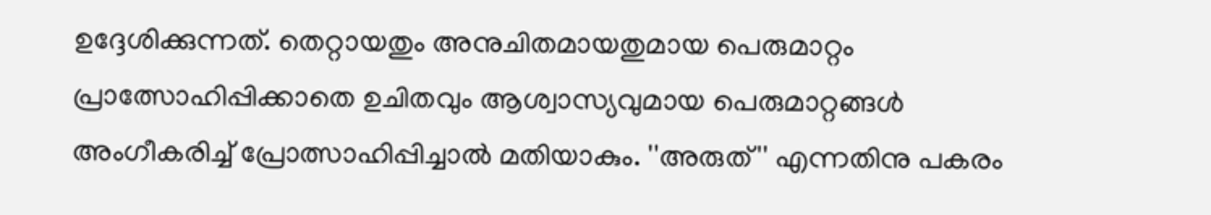ഉദ്ദേശിക്കുന്നത്. തെറ്റായതും അനുചിതമായതുമായ പെരുമാറ്റം പ്രാത്സോഹിപ്പിക്കാതെ ഉചിതവും ആശ്വാസ്യവുമായ പെരുമാറ്റങ്ങള്‍ അംഗീകരിച്ച് പ്രോത്സാഹിപ്പിച്ചാല്‍ മതിയാകും. ''അരുത്'' എന്നതിനു പകരം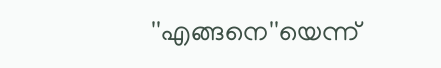''എങ്ങനെ''യെന്ന്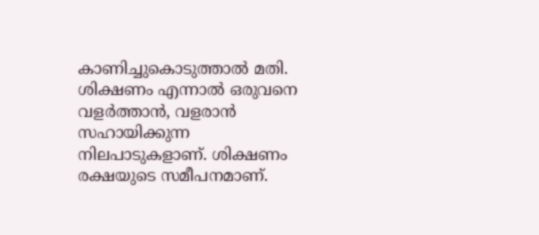കാണിച്ചുകൊടുത്താല്‍ മതി. ശിക്ഷണം എന്നാല്‍ ഒരുവനെ വളര്‍ത്താന്‍, വളരാന്‍ സഹായിക്കുന്ന നിലപാടുകളാണ്. ശിക്ഷണം രക്ഷയുടെ സമീപനമാണ്.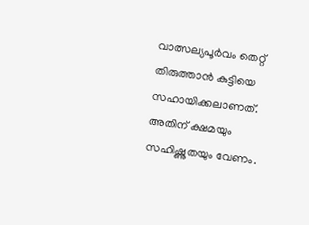വാത്സല്യപൂര്‍വം തെറ്റ് തിരുത്താന്‍ കുട്ടിയെ സഹായിക്കലാണത്. അതിന് ക്ഷമയും സഹിഷ്ണുതയും വേണം.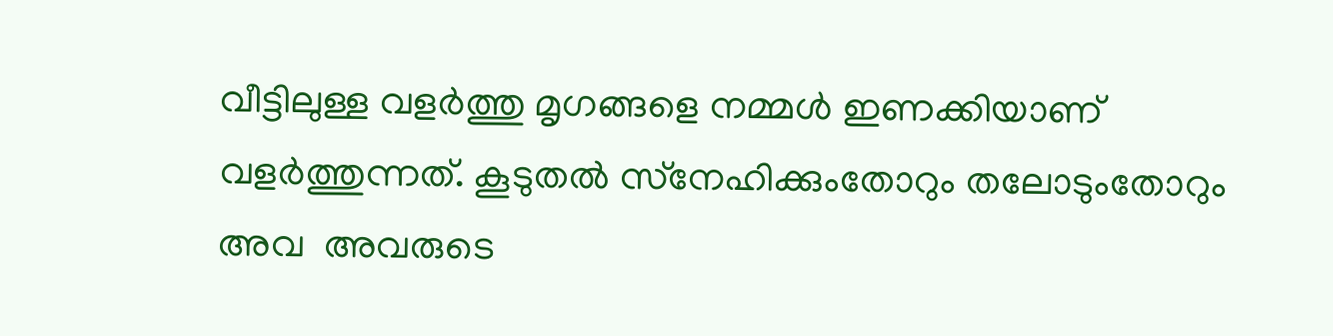വീട്ടിലുള്ള വളര്‍ത്തു മൃഗങ്ങളെ നമ്മള്‍ ഇണക്കിയാണ് വളര്‍ത്തുന്നത്. കൂടുതല്‍ സ്‌നേഹിക്കുംതോറും തലോടുംതോറും അവ  അവരുടെ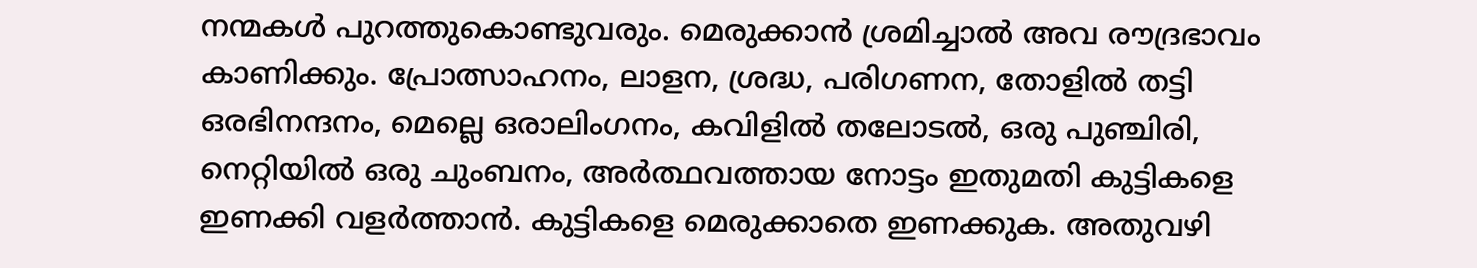നന്മകള്‍ പുറത്തുകൊണ്ടുവരും. മെരുക്കാന്‍ ശ്രമിച്ചാല്‍ അവ രൗദ്രഭാവം കാണിക്കും. പ്രോത്സാഹനം, ലാളന, ശ്രദ്ധ, പരിഗണന, തോളില്‍ തട്ടി ഒരഭിനന്ദനം, മെല്ലെ ഒരാലിംഗനം, കവിളില്‍ തലോടല്‍, ഒരു പുഞ്ചിരി, നെറ്റിയില്‍ ഒരു ചുംബനം, അര്‍ത്ഥവത്തായ നോട്ടം ഇതുമതി കുട്ടികളെ ഇണക്കി വളര്‍ത്താന്‍. കുട്ടികളെ മെരുക്കാതെ ഇണക്കുക. അതുവഴി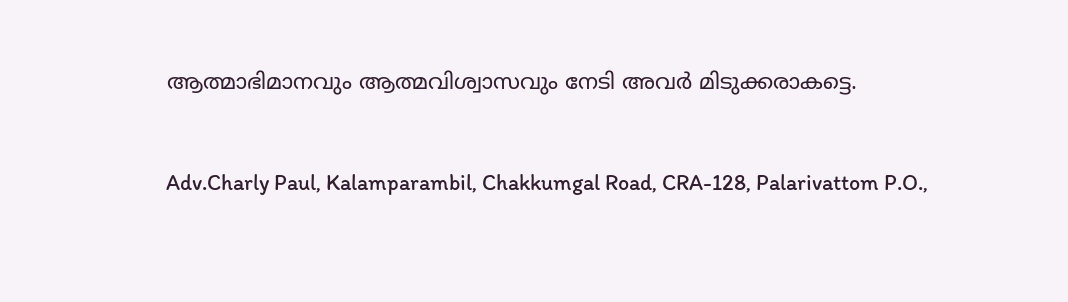ആത്മാഭിമാനവും ആത്മവിശ്വാസവും നേടി അവര്‍ മിടുക്കരാകട്ടെ.


Adv.Charly Paul, Kalamparambil, Chakkumgal Road, CRA-128, Palarivattom P.O.,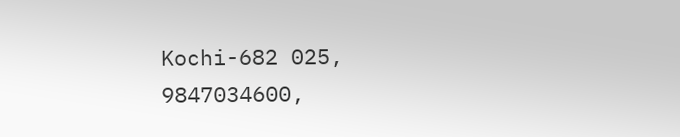Kochi-682 025,
9847034600,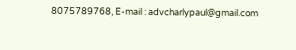8075789768, E-mail : advcharlypaul@gmail.com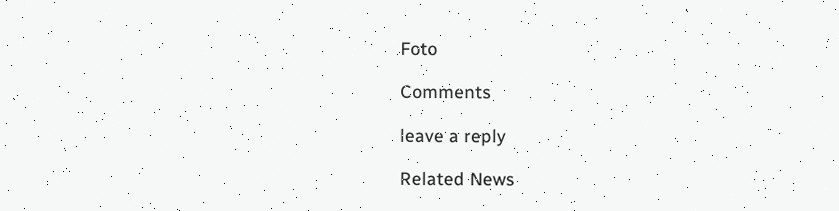Foto

Comments

leave a reply

Related News